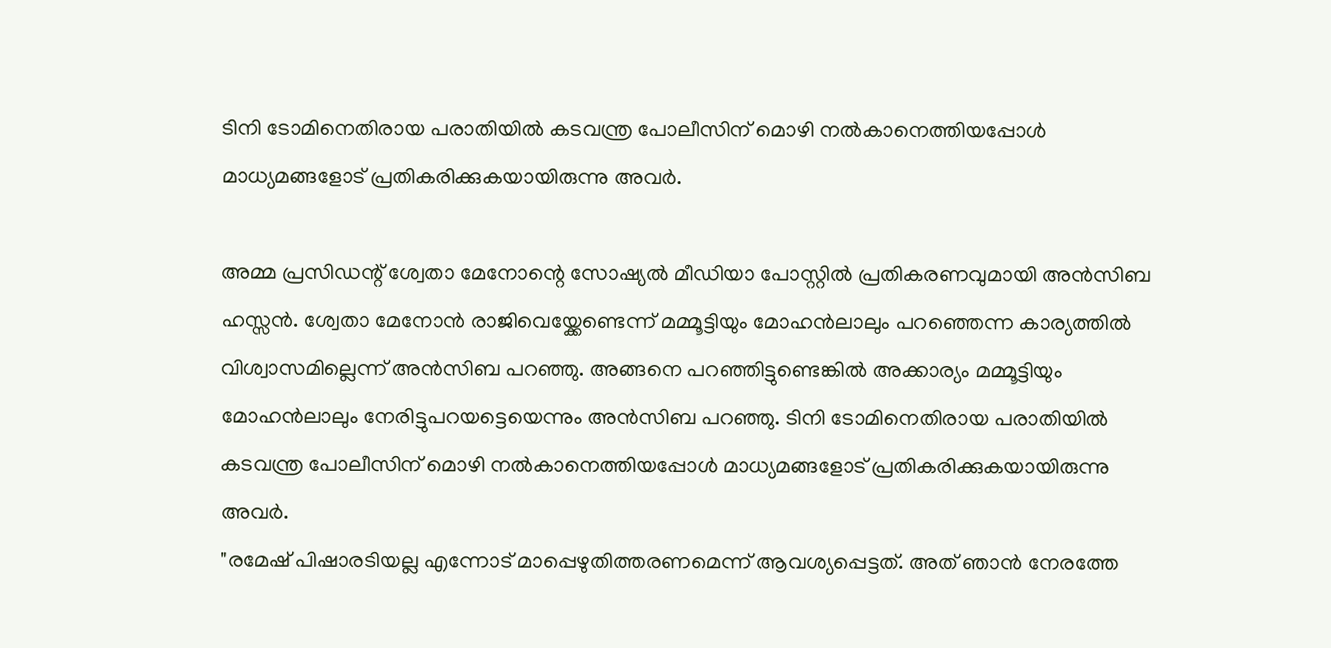ടിനി ടോമിനെതിരായ പരാതിയിൽ കടവന്ത്ര പോലീസിന് മൊഴി നൽകാനെത്തിയപ്പോൾ മാധ്യമങ്ങളോട് പ്രതികരിക്കുകയായിരുന്നു അവർ.

അമ്മ പ്രസിഡന്റ് ശ്വേതാ മേനോന്റെ സോഷ്യൽ മീഡിയാ പോസ്റ്റിൽ പ്രതികരണവുമായി അൻസിബ ഹസ്സൻ. ശ്വേതാ മേനോൻ രാജിവെയ്ക്കേണ്ടെന്ന് മമ്മൂട്ടിയും മോഹൻലാലും പറഞ്ഞെന്ന കാര്യത്തിൽ വിശ്വാസമില്ലെന്ന് അൻസിബ പറഞ്ഞു. അങ്ങനെ പറഞ്ഞിട്ടുണ്ടെങ്കിൽ അക്കാര്യം മമ്മൂട്ടിയും മോഹൻലാലും നേരിട്ടുപറയട്ടെയെന്നും അൻസിബ പറഞ്ഞു. ടിനി ടോമിനെതിരായ പരാതിയിൽ കടവന്ത്ര പോലീസിന് മൊഴി നൽകാനെത്തിയപ്പോൾ മാധ്യമങ്ങളോട് പ്രതികരിക്കുകയായിരുന്നു അവർ.
"രമേഷ് പിഷാരടിയല്ല എന്നോട് മാപ്പെഴുതിത്തരണമെന്ന് ആവശ്യപ്പെട്ടത്. അത് ഞാൻ നേരത്തേ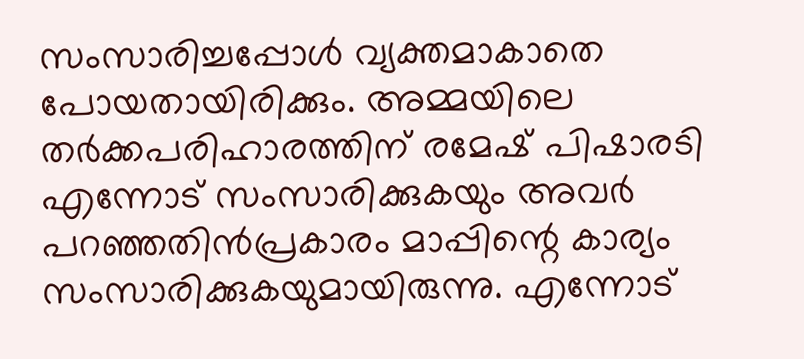സംസാരിച്ചപ്പോൾ വ്യക്തമാകാതെ പോയതായിരിക്കും. അമ്മയിലെ തർക്കപരിഹാരത്തിന് രമേഷ് പിഷാരടി എന്നോട് സംസാരിക്കുകയും അവർ പറഞ്ഞതിൻപ്രകാരം മാപ്പിന്റെ കാര്യം സംസാരിക്കുകയുമായിരുന്നു. എന്നോട്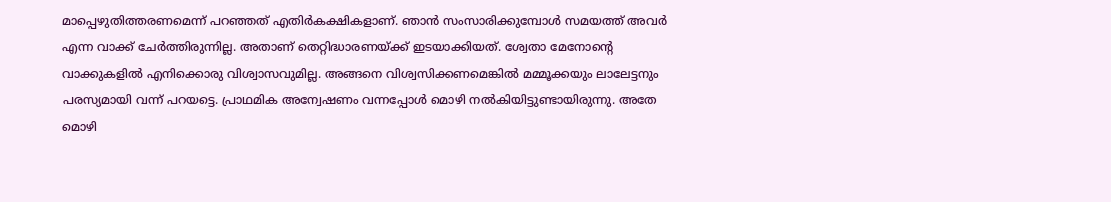മാപ്പെഴുതിത്തരണമെന്ന് പറഞ്ഞത് എതിർകക്ഷികളാണ്. ഞാൻ സംസാരിക്കുമ്പോൾ സമയത്ത് അവർ എന്ന വാക്ക് ചേർത്തിരുന്നില്ല. അതാണ് തെറ്റിദ്ധാരണയ്ക്ക് ഇടയാക്കിയത്. ശ്വേതാ മേനോന്റെ വാക്കുകളിൽ എനിക്കൊരു വിശ്വാസവുമില്ല. അങ്ങനെ വിശ്വസിക്കണമെങ്കിൽ മമ്മൂക്കയും ലാലേട്ടനും പരസ്യമായി വന്ന് പറയട്ടെ. പ്രാഥമിക അന്വേഷണം വന്നപ്പോൾ മൊഴി നൽകിയിട്ടുണ്ടായിരുന്നു. അതേ മൊഴി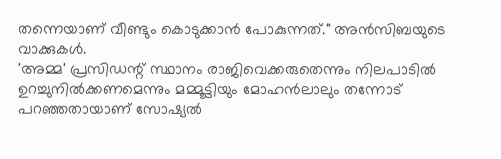തന്നെയാണ് വീണ്ടും കൊടുക്കാൻ പോകുന്നത്." അൻസിബയുടെ വാക്കുകൾ.
'അമ്മ' പ്രസിഡന്റ് സ്ഥാനം രാജിവെക്കരുതെന്നും നിലപാടിൽ ഉറച്ചുനിൽക്കണമെന്നും മമ്മൂട്ടിയും മോഹൻലാലും തന്നോട് പറഞ്ഞതായാണ് സോഷ്യൽ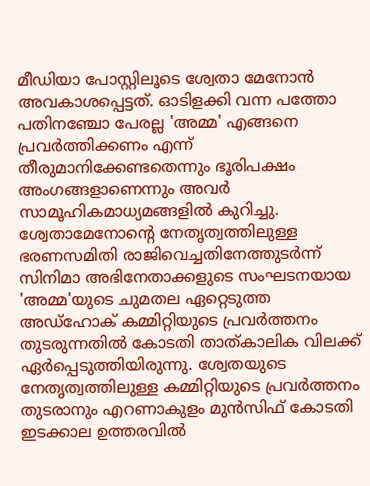മീഡിയാ പോസ്റ്റിലൂടെ ശ്വേതാ മേനോൻ അവകാശപ്പെട്ടത്. ഓടിളക്കി വന്ന പത്തോ പതിനഞ്ചോ പേരല്ല 'അമ്മ' എങ്ങനെ പ്രവർത്തിക്കണം എന്ന് തീരുമാനിക്കേണ്ടതെന്നും ഭൂരിപക്ഷം അംഗങ്ങളാണെന്നും അവർ സാമൂഹികമാധ്യമങ്ങളിൽ കുറിച്ചു.
ശ്വേതാമേനോന്റെ നേതൃത്വത്തിലുള്ള ഭരണസമിതി രാജിവെച്ചതിനേത്തുടർന്ന് സിനിമാ അഭിനേതാക്കളുടെ സംഘടനയായ 'അമ്മ'യുടെ ചുമതല ഏറ്റെടുത്ത അഡ്ഹോക് കമ്മിറ്റിയുടെ പ്രവർത്തനം തുടരുന്നതിൽ കോടതി താത്കാലിക വിലക്ക് ഏർപ്പെടുത്തിയിരുന്നു. ശ്വേതയുടെ നേതൃത്വത്തിലുള്ള കമ്മിറ്റിയുടെ പ്രവർത്തനം തുടരാനും എറണാകുളം മുൻസിഫ് കോടതി ഇടക്കാല ഉത്തരവിൽ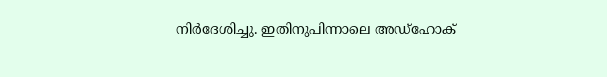നിർദേശിച്ചു. ഇതിനുപിന്നാലെ അഡ്ഹോക്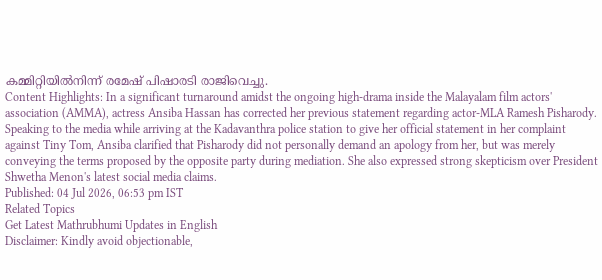കമ്മിറ്റിയിൽനിന്ന് രമേഷ് പിഷാരടി രാജിവെച്ചു.
Content Highlights: In a significant turnaround amidst the ongoing high-drama inside the Malayalam film actors' association (AMMA), actress Ansiba Hassan has corrected her previous statement regarding actor-MLA Ramesh Pisharody. Speaking to the media while arriving at the Kadavanthra police station to give her official statement in her complaint against Tiny Tom, Ansiba clarified that Pisharody did not personally demand an apology from her, but was merely conveying the terms proposed by the opposite party during mediation. She also expressed strong skepticism over President Shwetha Menon's latest social media claims.
Published: 04 Jul 2026, 06:53 pm IST
Related Topics
Get Latest Mathrubhumi Updates in English
Disclaimer: Kindly avoid objectionable,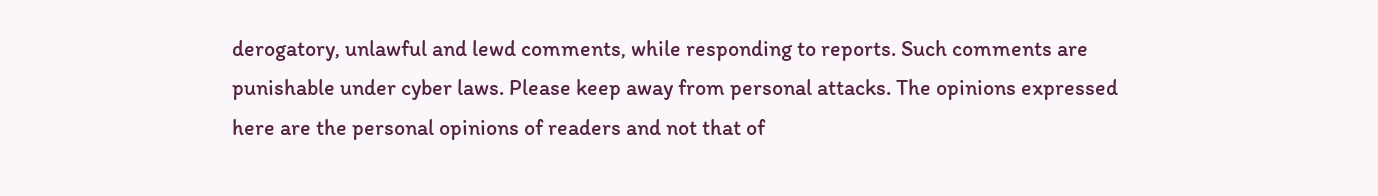derogatory, unlawful and lewd comments, while responding to reports. Such comments are punishable under cyber laws. Please keep away from personal attacks. The opinions expressed here are the personal opinions of readers and not that of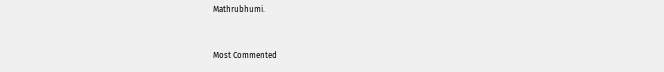Mathrubhumi.


Most Commented